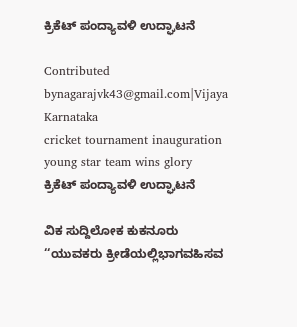ಕ್ರಿಕೆಟ್ ಪಂದ್ಯಾವಳಿ ಉದ್ಘಾಟನೆ

Contributed bynagarajvk43@gmail.com|Vijaya Karnataka
cricket tournament inauguration young star team wins glory
ಕ್ರಿಕೆಟ್ ಪಂದ್ಯಾವಳಿ ಉದ್ಘಾಟನೆ

ವಿಕ ಸುದ್ದಿಲೋಕ ಕುಕನೂರು
‘‘ಯುವಕರು ಕ್ರೀಡೆಯಲ್ಲಿಭಾಗವಹಿಸವ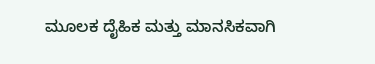ಮೂಲಕ ದೈಹಿಕ ಮತ್ತು ಮಾನಸಿಕವಾಗಿ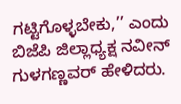ಗಟ್ಟಿಗೊಳ್ಳಬೇಕು,’’ ಎಂದು ಬಿಜೆಪಿ ಜಿಲ್ಲಾಧ್ಯಕ್ಷ ನವೀನ್ ಗುಳಗಣ್ಣವರ್ ಹೇಳಿದರು.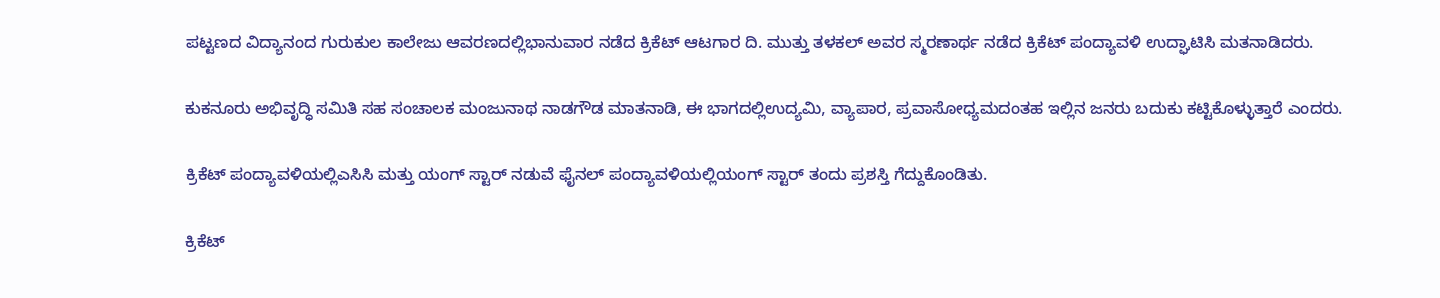ಪಟ್ಟಣದ ವಿದ್ಯಾನಂದ ಗುರುಕುಲ ಕಾಲೇಜು ಆವರಣದಲ್ಲಿಭಾನುವಾರ ನಡೆದ ಕ್ರಿಕೆಟ್ ಆಟಗಾರ ದಿ. ಮುತ್ತು ತಳಕಲ್ ಅವರ ಸ್ಮರಣಾರ್ಥ ನಡೆದ ಕ್ರಿಕೆಟ್ ಪಂದ್ಯಾವಳಿ ಉದ್ಘಾಟಿಸಿ ಮತನಾಡಿದರು.

ಕುಕನೂರು ಅಭಿವೃದ್ಧಿ ಸಮಿತಿ ಸಹ ಸಂಚಾಲಕ ಮಂಜುನಾಥ ನಾಡಗೌಡ ಮಾತನಾಡಿ, ಈ ಭಾಗದಲ್ಲಿಉದ್ಯಮಿ, ವ್ಯಾಪಾರ, ಪ್ರವಾಸೋಧ್ಯಮದಂತಹ ಇಲ್ಲಿನ ಜನರು ಬದುಕು ಕಟ್ಟಿಕೊಳ್ಳುತ್ತಾರೆ ಎಂದರು.

ಕ್ರಿಕೆಟ್ ಪಂದ್ಯಾವಳಿಯಲ್ಲಿಎಸಿಸಿ ಮತ್ತು ಯಂಗ್ ಸ್ಟಾರ್ ನಡುವೆ ಫೈನಲ್ ಪಂದ್ಯಾವಳಿಯಲ್ಲಿಯಂಗ್ ಸ್ಟಾರ್ ತಂದು ಪ್ರಶಸ್ತಿ ಗೆದ್ದುಕೊಂಡಿತು.

ಕ್ರಿಕೆಟ್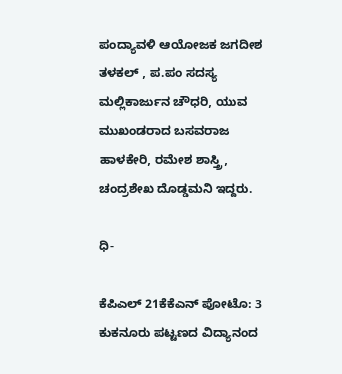ಪಂದ್ಯಾವಳಿ ಆಯೋಜಕ ಜಗದೀಶ ತಳಕಲ್ , ಪ.ಪಂ ಸದಸ್ಯ ಮಲ್ಲಿಕಾರ್ಜುನ ಚೌಧರಿ, ಯುವ ಮುಖಂಡರಾದ ಬಸವರಾಜ ಹಾಳಕೇರಿ, ರಮೇಶ ಶಾಸ್ತ್ರಿ, ಚಂದ್ರಶೇಖ ದೊಡ್ಡಮನಿ ಇದ್ದರು.

ಧಿ-

ಕೆಪಿಎಲ್ 21ಕೆಕೆಎನ್ ಪೋಟೊ: 3 ಕುಕನೂರು ಪಟ್ಟಣದ ವಿದ್ಯಾನಂದ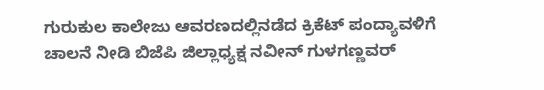ಗುರುಕುಲ ಕಾಲೇಜು ಆವರಣದಲ್ಲಿನಡೆದ ಕ್ರಿಕೆಟ್ ಪಂದ್ಯಾವಳಿಗೆ ಚಾಲನೆ ನೀಡಿ ಬಿಜೆಪಿ ಜಿಲ್ಲಾಧ್ಯಕ್ಷ ನವೀನ್ ಗುಳಗಣ್ಣವರ್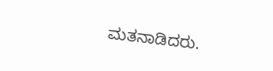ಮತನಾಡಿದರು.